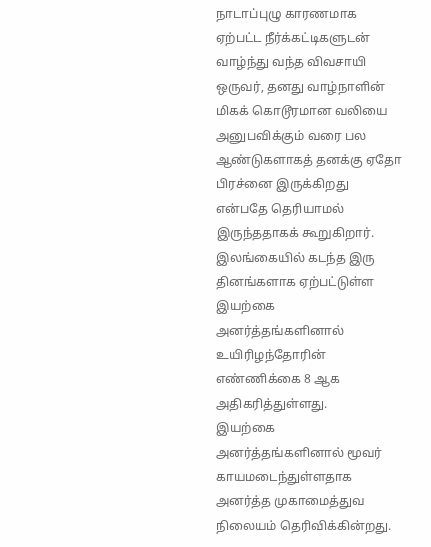நாடாப்புழு காரணமாக ஏற்பட்ட நீர்க்கட்டிகளுடன் வாழ்ந்து வந்த விவசாயி ஒருவர், தனது வாழ்நாளின் மிகக் கொடூரமான வலியை அனுபவிக்கும் வரை பல ஆண்டுகளாகத் தனக்கு ஏதோ பிரச்னை இருக்கிறது என்பதே தெரியாமல் இருந்ததாகக் கூறுகிறார்.
இலங்கையில் கடந்த இரு தினங்களாக ஏற்பட்டுள்ள இயற்கை அனர்த்தங்களினால் உயிரிழந்தோரின் எண்ணிக்கை 8 ஆக அதிகரித்துள்ளது.
இயற்கை அனர்த்தங்களினால் மூவர் காயமடைந்துள்ளதாக அனர்த்த முகாமைத்துவ நிலையம் தெரிவிக்கின்றது.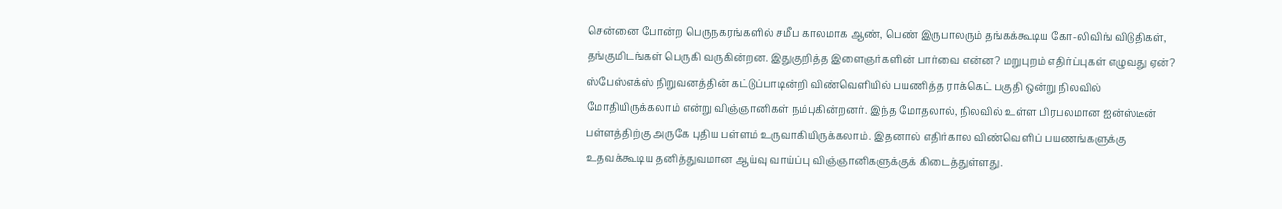சென்னை போன்ற பெருநகரங்களில் சமீப காலமாக ஆண், பெண் இருபாலரும் தங்கக்கூடிய கோ-லிவிங் விடுதிகள், தங்குமிடங்கள் பெருகி வருகின்றன. இதுகுறித்த இளைஞர்களின் பார்வை என்ன? மறுபுறம் எதிர்ப்புகள் எழுவது ஏன்?
ஸ்பேஸ்எக்ஸ் நிறுவனத்தின் கட்டுப்பாடின்றி விண்வெளியில் பயணித்த ராக்கெட் பகுதி ஒன்று நிலவில் மோதியிருக்கலாம் என்று விஞ்ஞானிகள் நம்புகின்றனர். இந்த மோதலால், நிலவில் உள்ள பிரபலமான ஐன்ஸ்டீன் பள்ளத்திற்கு அருகே புதிய பள்ளம் உருவாகியிருக்கலாம். இதனால் எதிர்கால விண்வெளிப் பயணங்களுக்கு உதவக்கூடிய தனித்துவமான ஆய்வு வாய்ப்பு விஞ்ஞானிகளுக்குக் கிடைத்துள்ளது.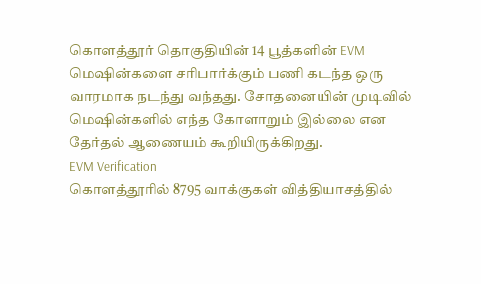கொளத்தூர் தொகுதியின் 14 பூத்களின் EVM மெஷின்களை சரிபார்க்கும் பணி கடந்த ஒரு வாரமாக நடந்து வந்தது. சோதனையின் முடிவில் மெஷின்களில் எந்த கோளாறும் இல்லை என தேர்தல் ஆணையம் கூறியிருக்கிறது.
EVM Verification
கொளத்தூரில் 8795 வாக்குகள் வித்தியாசத்தில்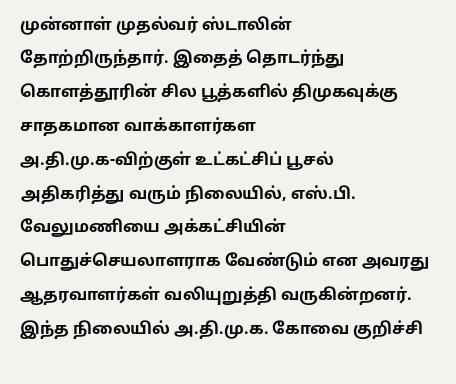முன்னாள் முதல்வர் ஸ்டாலின் தோற்றிருந்தார். இதைத் தொடர்ந்து கொளத்தூரின் சில பூத்களில் திமுகவுக்கு சாதகமான வாக்காளர்கள
அ.தி.மு.க-விற்குள் உட்கட்சிப் பூசல் அதிகரித்து வரும் நிலையில், எஸ்.பி. வேலுமணியை அக்கட்சியின் பொதுச்செயலாளராக வேண்டும் என அவரது ஆதரவாளர்கள் வலியுறுத்தி வருகின்றனர். இந்த நிலையில் அ.தி.மு.க. கோவை குறிச்சி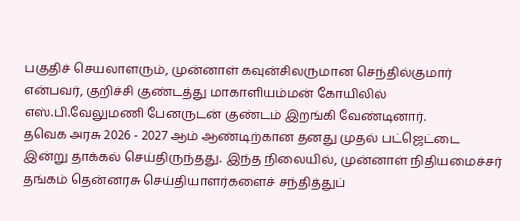பகுதிச் செயலாளரும், முன்னாள் கவுன்சிலருமான செந்தில்குமார் என்பவர், குறிச்சி குண்டத்து மாகாளியம்மன் கோயிலில் எஸ்.பி.வேலுமணி பேனருடன் குண்டம் இறங்கி வேண்டினார்.
தவெக அரசு 2026 - 2027 ஆம் ஆண்டிற்கான தனது முதல் பட்ஜெட்டை இன்று தாக்கல் செய்திருந்தது. இந்த நிலையில், முன்னாள் நிதியமைச்சர் தங்கம் தென்னரசு செய்தியாளர்களைச் சந்தித்துப்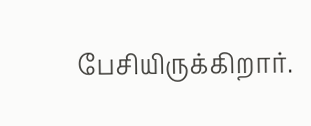பேசியிருக்கிறார்.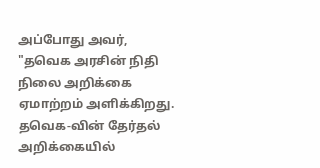அப்போது அவர், "தவெக அரசின் நிதி நிலை அறிக்கை ஏமாற்றம் அளிக்கிறது. தவெக-வின் தேர்தல் அறிக்கையில்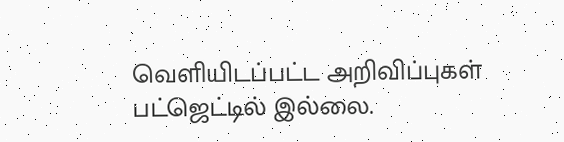வெளியிடப்பட்ட அறிவிப்புகள் பட்ஜெட்டில் இல்லை.